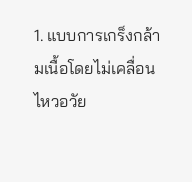1. แบบการเกร็งกล้ามเนื้อโดยไม่เคลื่อนไหวอวัย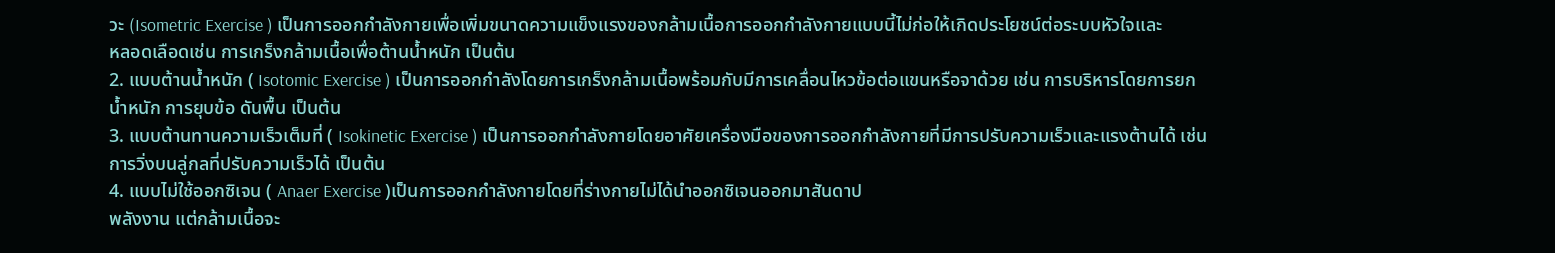วะ (Isometric Exercise ) เป็นการออกกำลังกายเพื่อเพิ่มขนาดความแข็งแรงของกล้ามเนื้อการออกกำลังกายแบบนี้ไม่ก่อให้เกิดประโยชน์ต่อระบบหัวใจและ
หลอดเลือดเช่น การเกร็งกล้ามเนื้อเพื่อต้านน้ำหนัก เป็นต้น
2. แบบต้านน้ำหนัก ( Isotomic Exercise ) เป็นการออกกำลังโดยการเกร็งกล้ามเนื้อพร้อมกับมีการเคลื่อนไหวข้อต่อแขนหรือจาด้วย เช่น การบริหารโดยการยกน้ำหนัก การยุบข้อ ดันพื้น เป็นต้น
3. แบบต้านทานความเร็วเต็มที่ ( Isokinetic Exercise ) เป็นการออกกำลังกายโดยอาศัยเครื่องมือของการออกกำลังกายที่มีการปรับความเร็วและแรงต้านได้ เช่น การวิ่งบนลู่กลที่ปรับความเร็วได้ เป็นต้น
4. แบบไม่ใช้ออกซิเจน ( Anaer Exercise )เป็นการออกกำลังกายโดยที่ร่างกายไม่ได้นำออกซิเจนออกมาสันดาป
พลังงาน แต่กล้ามเนื้อจะ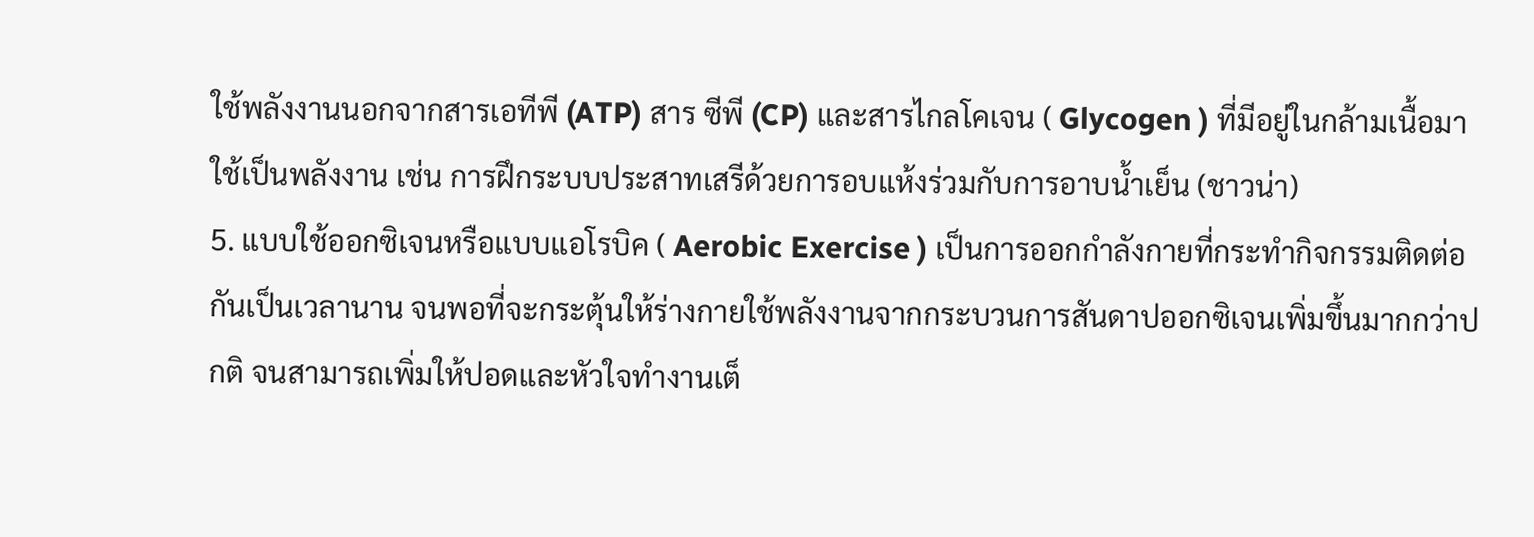ใช้พลังงานนอกจากสารเอทีพี (ATP) สาร ซีพี (CP) และสารไกลโคเจน ( Glycogen ) ที่มีอยู่ในกล้ามเนื้อมาใช้เป็นพลังงาน เช่น การฝึกระบบประสาทเสรีด้วยการอบแห้งร่วมกับการอาบน้ำเย็น (ชาวน่า)
5. แบบใช้ออกซิเจนหรือแบบแอโรบิค ( Aerobic Exercise ) เป็นการออกกำลังกายที่กระทำกิจกรรมติดต่อกันเป็นเวลานาน จนพอที่จะกระตุ้นให้ร่างกายใช้พลังงานจากกระบวนการสันดาปออกซิเจนเพิ่มขึ้นมากกว่าปกติ จนสามารถเพิ่มให้ปอดและหัวใจทำงานเต็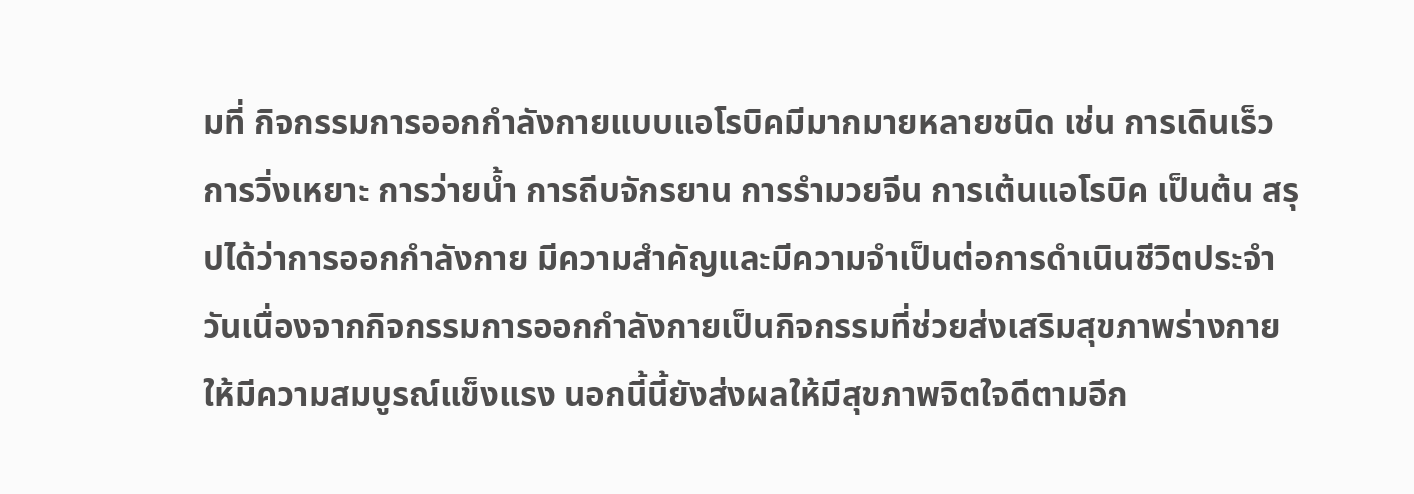มที่ กิจกรรมการออกกำลังกายแบบแอโรบิคมีมากมายหลายชนิด เช่น การเดินเร็ว การวิ่งเหยาะ การว่ายน้ำ การถีบจักรยาน การรำมวยจีน การเต้นแอโรบิค เป็นต้น สรุปได้ว่าการออกกำลังกาย มีความสำคัญและมีความจำเป็นต่อการดำเนินชีวิตประจำวันเนื่องจากกิจกรรมการออกกำลังกายเป็นกิจกรรมที่ช่วยส่งเสริมสุขภาพร่างกายให้มีความสมบูรณ์แข็งแรง นอกนี้นี้ยังส่งผลให้มีสุขภาพจิตใจดีตามอีก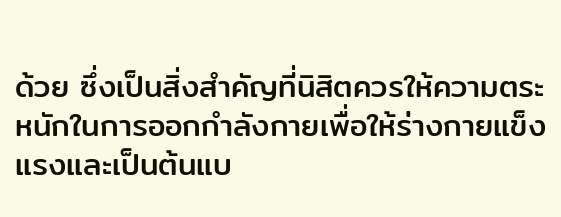ด้วย ซึ่งเป็นสิ่งสำคัญที่นิสิตควรให้ความตระหนักในการออกกำลังกายเพื่อให้ร่างกายแข็งแรงและเป็นต้นแบ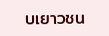บเยาวชน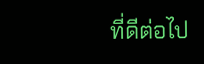ที่ดีต่อไป